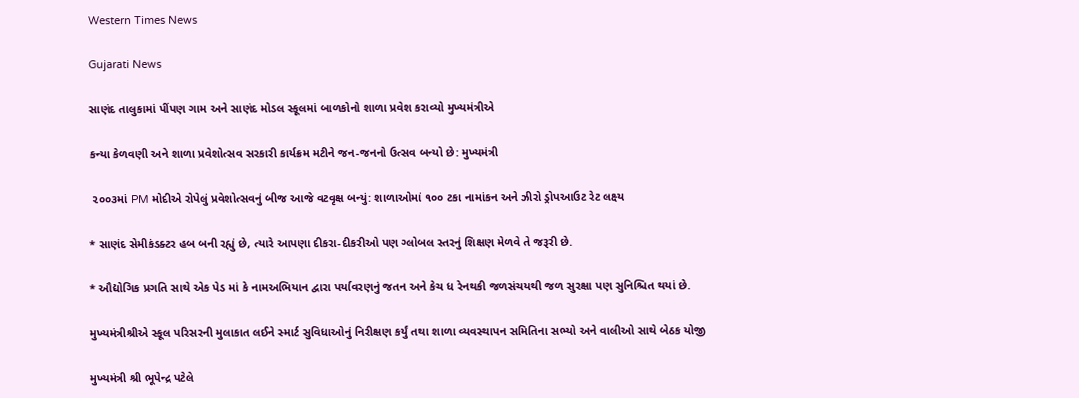Western Times News

Gujarati News

સાણંદ તાલુકામાં પીંપણ ગામ અને સાણંદ મોડલ સ્કૂલમાં બાળકોનો શાળા પ્રવેશ કરાવ્યો મુખ્યમંત્રીએ

કન્યા કેળવણી અને શાળા પ્રવેશોત્સવ સરકારી કાર્યક્રમ મટીને જન-જનનો ઉત્સવ બન્યો છે: મુખ્યમંત્રી

 ૨૦૦૩માં PM મોદીએ રોપેલું પ્રવેશોત્સવનું બીજ આજે વટવૃક્ષ બન્યું: શાળાઓમાં ૧૦૦ ટકા નામાંકન અને ઝીરો ડ્રોપઆઉટ રેટ લક્ષ્ય

* સાણંદ સેમીકંડક્ટર હબ બની રહ્યું છે, ત્યારે આપણા દીકરા-દીકરીઓ પણ ગ્લોબલ સ્તરનું શિક્ષણ મેળવે તે જરૂરી છે.

* ઔદ્યોગિક પ્રગતિ સાથે એક પેડ માં કે નામઅભિયાન દ્વારા પર્યાવરણનું જતન અને કેચ ધ રેનથકી જળસંચયથી જળ સુરક્ષા પણ સુનિશ્ચિત થયાં છે.

મુખ્યમંત્રીશ્રીએ સ્કૂલ પરિસરની મુલાકાત લઈને સ્માર્ટ સુવિધાઓનું નિરીક્ષણ કર્યું તથા શાળા વ્યવસ્થાપન સમિતિના સભ્યો અને વાલીઓ સાથે બેઠક યોજી

મુખ્યમંત્રી શ્રી ભૂપેન્દ્ર પટેલે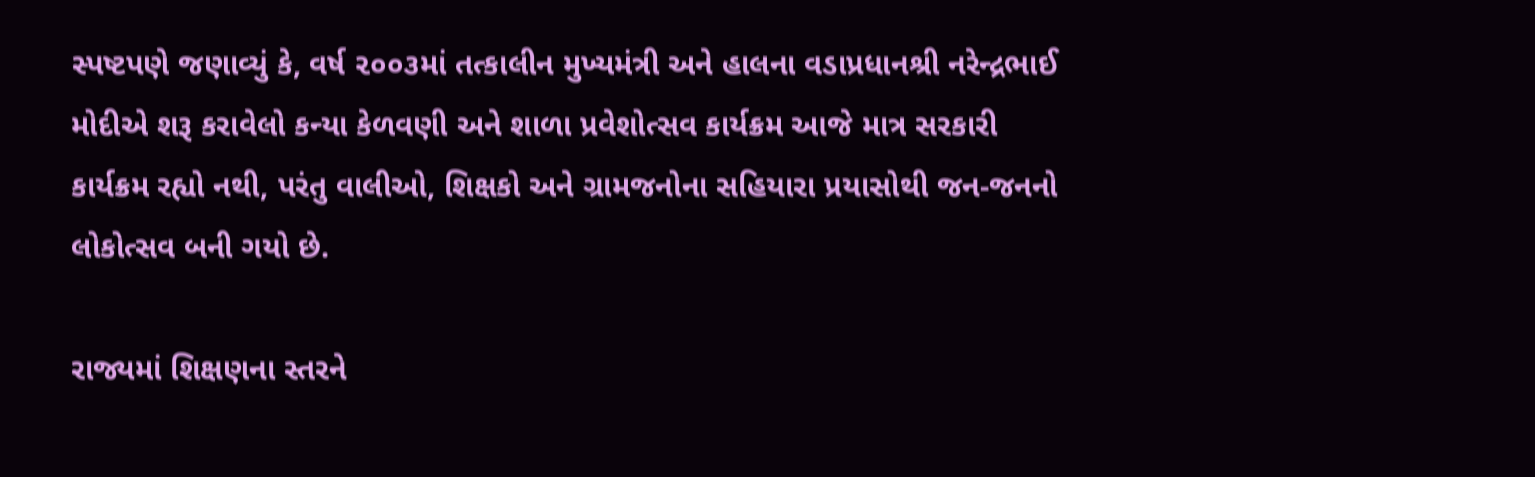સ્પષ્ટપણે જણાવ્યું કે, વર્ષ ૨૦૦૩માં તત્કાલીન મુખ્યમંત્રી અને હાલના વડાપ્રધાનશ્રી નરેન્દ્રભાઈ મોદીએ શરૂ કરાવેલો કન્યા કેળવણી અને શાળા પ્રવેશોત્સવ કાર્યક્રમ આજે માત્ર સરકારી કાર્યક્રમ રહ્યો નથી, પરંતુ વાલીઓ, શિક્ષકો અને ગ્રામજનોના સહિયારા પ્રયાસોથી જન-જનનો લોકોત્સવ બની ગયો છે.

રાજ્યમાં શિક્ષણના સ્તરને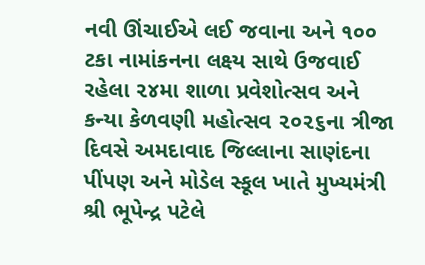નવી ઊંચાઈએ લઈ જવાના અને ૧૦૦ ટકા નામાંકનના લક્ષ્ય સાથે ઉજવાઈ રહેલા ૨૪મા શાળા પ્રવેશોત્સવ અને કન્યા કેળવણી મહોત્સવ ૨૦૨૬ના ત્રીજા દિવસે અમદાવાદ જિલ્લાના સાણંદના પીંપણ અને મોડેલ સ્કૂલ ખાતે મુખ્યમંત્રી શ્રી ભૂપેન્દ્ર પટેલે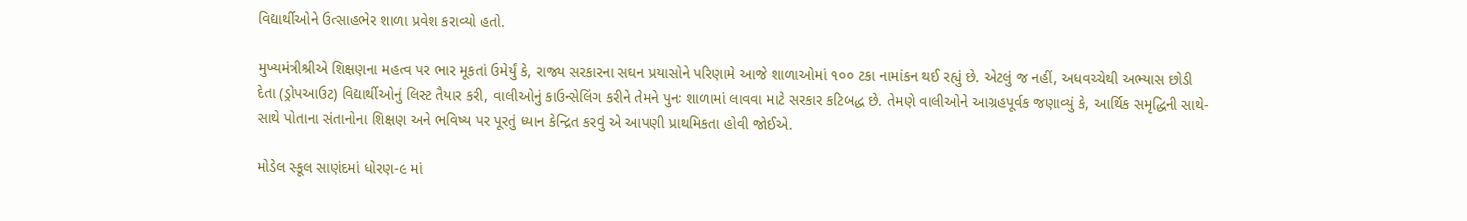વિદ્યાર્થીઓને ઉત્સાહભેર શાળા પ્રવેશ કરાવ્યો હતો.

મુખ્યમંત્રીશ્રીએ શિક્ષણના મહત્વ પર ભાર મૂકતાં ઉમેર્યું કે, રાજ્ય સરકારના સઘન પ્રયાસોને પરિણામે આજે શાળાઓમાં ૧૦૦ ટકા નામાંકન થઈ રહ્યું છે. એટલું જ નહીં, અધવચ્ચેથી અભ્યાસ છોડી દેતા (ડ્રોપઆઉટ) વિદ્યાર્થીઓનું લિસ્ટ તૈયાર કરી, વાલીઓનું કાઉન્સેલિંગ કરીને તેમને પુનઃ શાળામાં લાવવા માટે સરકાર કટિબદ્ધ છે. તેમણે વાલીઓને આગ્રહપૂર્વક જણાવ્યું કે, આર્થિક સમૃદ્ધિની સાથે-સાથે પોતાના સંતાનોના શિક્ષણ અને ભવિષ્ય પર પૂરતું ધ્યાન કેન્દ્રિત કરવું એ આપણી પ્રાથમિકતા હોવી જોઈએ.

મોડેલ સ્કૂલ સાણંદમાં ધોરણ-૯ માં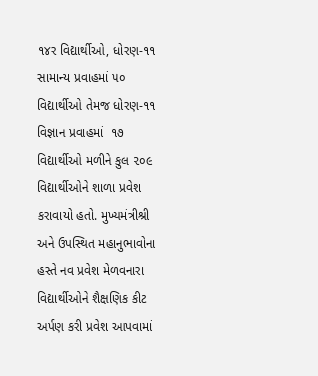૧૪ર વિદ્યાર્થીઓ, ધોરણ-૧૧ સામાન્ય પ્રવાહમાં ૫૦ વિદ્યાર્થીઓ તેમજ ધોરણ-૧૧ વિજ્ઞાન પ્રવાહમાં  ૧૭ વિદ્યાર્થીઓ મળીને કુલ ૨૦૯ વિદ્યાર્થીઓને શાળા પ્રવેશ કરાવાયો હતો. મુખ્યમંત્રીશ્રી અને ઉપસ્થિત મહાનુભાવોના હસ્તે નવ પ્રવેશ મેળવનારા વિદ્યાર્થીઓને શૈક્ષણિક કીટ અર્પણ કરી પ્રવેશ આપવામાં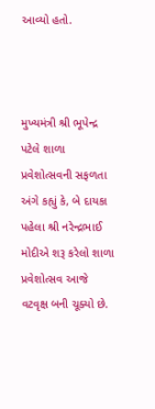આવ્યો હતો.



મુખ્યમંત્રી શ્રી ભૂપેન્દ્ર પટેલે શાળા પ્રવેશોત્સવની સફળતા અંગે કહ્યું કે, બે દાયકા પહેલા શ્રી નરેન્દ્રભાઈ મોદીએ શરૂ કરેલો શાળા પ્રવેશોત્સવ આજે વટવૃક્ષ બની ચૂક્યો છે.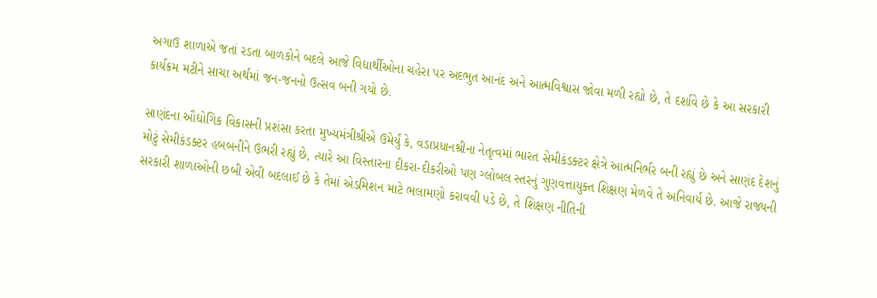અગાઉ શાળાએ જતાં રડતા બાળકોને બદલે આજે વિદ્યાર્થીઓના ચહેરા પર અદભુત આનંદ અને આત્મવિશ્વાસ જોવા મળી રહ્યો છે, તે દર્શાવે છે કે આ સરકારી કાર્યક્રમ મટીને સાચા અર્થમાં જન-જનનો ઉત્સવ બની ગયો છે.

સાણંદના ઔદ્યોગિક વિકાસની પ્રશંસા કરતા મુખ્યમંત્રીશ્રીએ ઉમેર્યું કે, વડાપ્રધાનશ્રીના નેતૃત્વમાં ભારત સેમીકંડક્ટર ક્ષેત્રે આત્મનિર્ભર બની રહ્યું છે અને સાણંદ દેશનું મોટું સેમીકંડક્ટર હબબનીને ઉભરી રહ્યું છે, ત્યારે આ વિસ્તારના દીકરા-દીકરીઓ પણ ગ્લોબલ સ્તરનું ગુણવત્તાયુક્ત શિક્ષણ મેળવે તે અનિવાર્ય છે. આજે રાજ્યની સરકારી શાળાઓની છબી એવી બદલાઈ છે કે તેમાં એડમિશન માટે ભલામણો કરાવવી પડે છે, તે શિક્ષણ નીતિની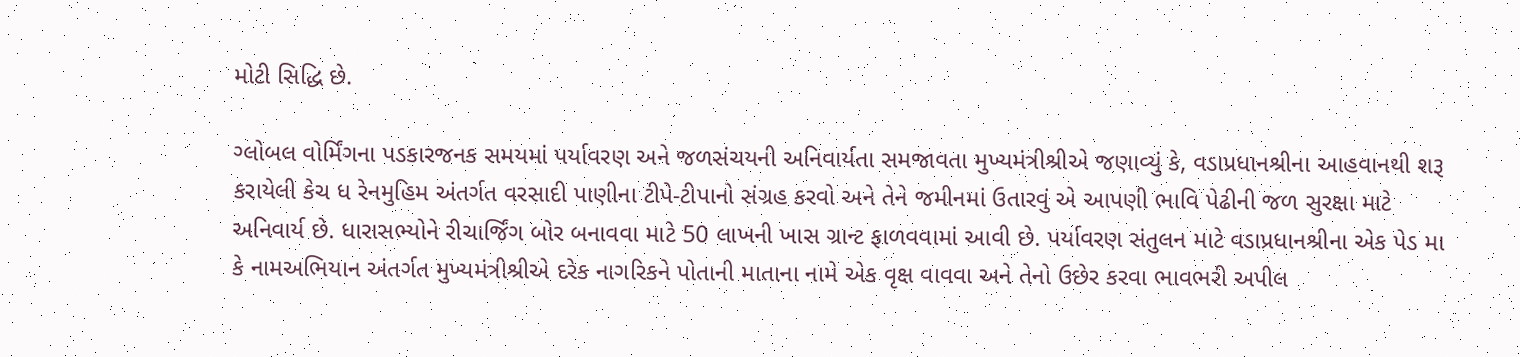મોટી સિદ્ધિ છે.

ગ્લોબલ વોર્મિંગના પડકારજનક સમયમાં પર્યાવરણ અને જળસંચયની અનિવાર્યતા સમજાવતા મુખ્યમંત્રીશ્રીએ જણાવ્યું કે, વડાપ્રધાનશ્રીના આહવાનથી શરૂ કરાયેલી કેચ ધ રેનમુહિમ અંતર્ગત વરસાદી પાણીના ટીપે-ટીપાનો સંગ્રહ કરવો અને તેને જમીનમાં ઉતારવું એ આપણી ભાવિ પેઢીની જળ સુરક્ષા માટે અનિવાર્ય છે. ધારાસભ્યોને રીચાર્જિંગ બોર બનાવવા માટે 50 લાખની ખાસ ગ્રાન્ટ ફાળવવામાં આવી છે. પર્યાવરણ સંતુલન માટે વડાપ્રધાનશ્રીના એક પેડ મા કે નામઅભિયાન અંતર્ગત મુખ્યમંત્રીશ્રીએ દરેક નાગરિકને પોતાની માતાના નામે એક વૃક્ષ વાવવા અને તેનો ઉછેર કરવા ભાવભરી અપીલ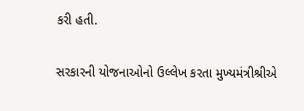કરી હતી.

સરકારની યોજનાઓનો ઉલ્લેખ કરતા મુખ્યમંત્રીશ્રીએ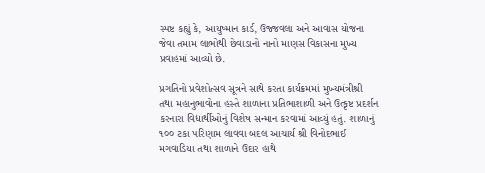સ્પષ્ટ કહ્યું કે, આયુષ્માન કાર્ડ, ઉજ્જવલા અને આવાસ યોજના જેવા તમામ લાભોથી છેવાડાનો નાનો માણસ વિકાસના મુખ્ય પ્રવાહમાં આવ્યો છે.

પ્રગતિનો પ્રવેશોત્સવ સૂત્રને સાથે કરતા કાર્યક્રમમાં મુખ્યમંત્રીશ્રી તથા મહાનુભાવોના હસ્તે શાળાના પ્રતિભાશાળી અને ઉત્કૃષ્ટ પ્રદર્શન કરનારા વિદ્યાર્થીઓનું વિશેષ સન્માન કરવામાં આવ્યું હતું. શાળાનું ૧૦૦ ટકા પરિણામ લાવવા બદલ આચાર્ય શ્રી વિનોદભાઈ મગવાડિયા તથા શાળાને ઉદાર હાથે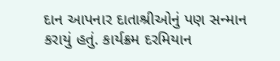દાન આપનાર દાતાશ્રીઓનું પણ સન્માન કરાયું હતું. કાર્યક્રમ દરમિયાન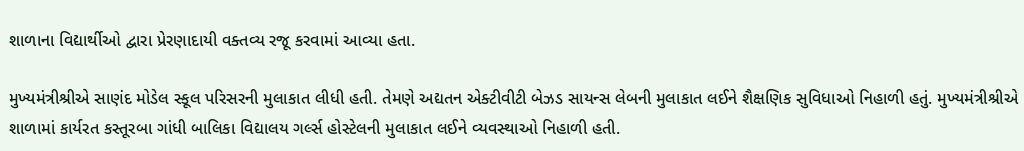શાળાના વિદ્યાર્થીઓ દ્વારા પ્રેરણાદાયી વક્તવ્ય રજૂ કરવામાં આવ્યા હતા.

મુખ્યમંત્રીશ્રીએ સાણંદ મોડેલ સ્કૂલ પરિસરની મુલાકાત લીધી હતી. તેમણે અદ્યતન એક્ટીવીટી બેઝડ સાયન્સ લેબની મુલાકાત લઈને શૈક્ષણિક સુવિધાઓ નિહાળી હતું. મુખ્યમંત્રીશ્રીએ શાળામાં કાર્યરત કસ્તૂરબા ગાંધી બાલિકા વિદ્યાલય ગર્લ્સ હોસ્ટેલની મુલાકાત લઈને વ્યવસ્થાઓ નિહાળી હતી.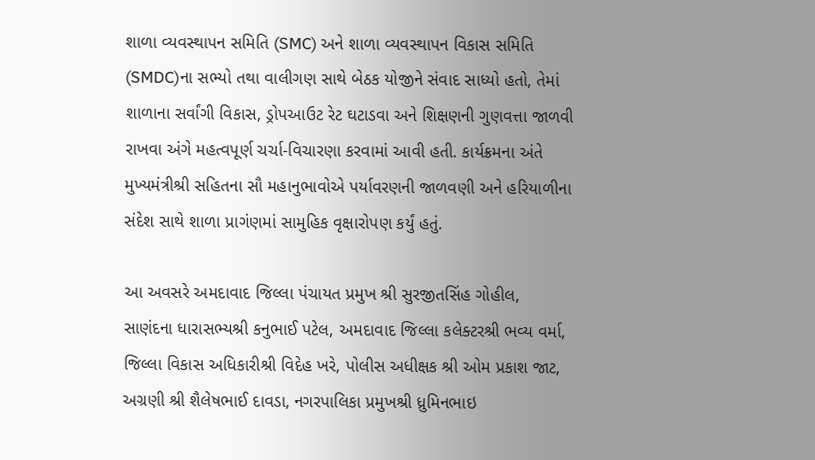શાળા વ્યવસ્થાપન સમિતિ (SMC) અને શાળા વ્યવસ્થાપન વિકાસ સમિતિ (SMDC)ના સભ્યો તથા વાલીગણ સાથે બેઠક યોજીને સંવાદ સાધ્યો હતો, તેમાં શાળાના સર્વાંગી વિકાસ, ડ્રોપઆઉટ રેટ ઘટાડવા અને શિક્ષણની ગુણવત્તા જાળવી રાખવા અંગે મહત્વપૂર્ણ ચર્ચા-વિચારણા કરવામાં આવી હતી. કાર્યક્રમના અંતે મુખ્યમંત્રીશ્રી સહિતના સૌ મહાનુભાવોએ પર્યાવરણની જાળવણી અને હરિયાળીના સંદેશ સાથે શાળા પ્રાગંણમાં સામુહિક વૃક્ષારોપણ કર્યું હતું.

આ અવસરે અમદાવાદ જિલ્લા પંચાયત પ્રમુખ શ્રી સુરજીતસિંહ ગોહીલ, સાણંદના ધારાસભ્યશ્રી કનુભાઈ પટેલ, અમદાવાદ જિલ્લા કલેક્ટરશ્રી ભવ્ય વર્મા, જિલ્લા વિકાસ અધિકારીશ્રી વિદેહ ખરે, પોલીસ અધીક્ષક શ્રી ઓમ પ્રકાશ જાટ, અગ્રણી શ્રી શૈલેષભાઈ દાવડા, નગરપાલિકા પ્રમુખશ્રી ધ્રુમિનભાઇ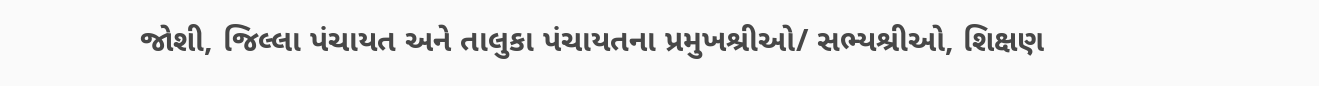જોશી, જિલ્લા પંચાયત અને તાલુકા પંચાયતના પ્રમુખશ્રીઓ/ સભ્યશ્રીઓ, શિક્ષણ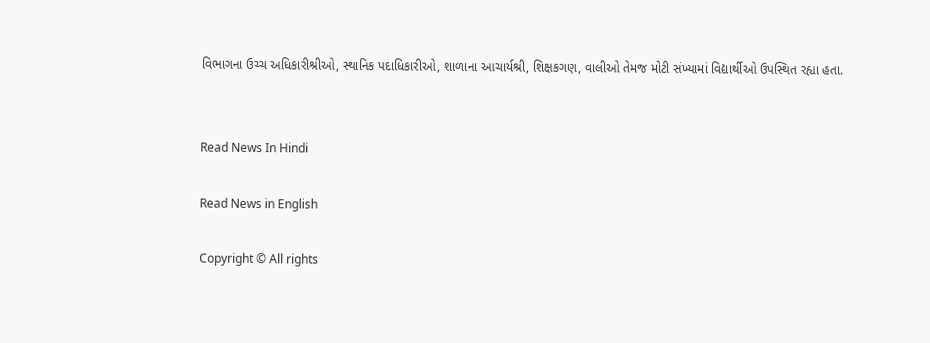વિભાગના ઉચ્ચ અધિકારીશ્રીઓ, સ્થાનિક પદાધિકારીઓ, શાળાના આચાર્યશ્રી, શિક્ષકગણ, વાલીઓ તેમજ મોટી સંખ્યામાં વિદ્યાર્થીઓ ઉપસ્થિત રહ્યા હતા.


Read News In Hindi

Read News in English

Copyright © All rights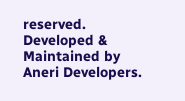reserved. Developed & Maintained by Aneri Developers.